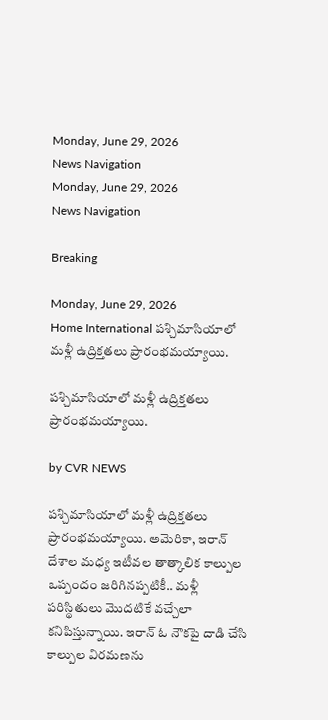Monday, June 29, 2026
News Navigation
Monday, June 29, 2026
News Navigation

Breaking

Monday, June 29, 2026
Home International పశ్చిమాసియాలో మళ్లీ ఉద్రిక్తతలు ప్రారంభమయ్యాయి.

పశ్చిమాసియాలో మళ్లీ ఉద్రిక్తతలు ప్రారంభమయ్యాయి.

by CVR NEWS

పశ్చిమాసియాలో మళ్లీ ఉద్రిక్తతలు ప్రారంభమయ్యాయి. అమెరికా, ఇరాన్ దేశాల మధ్య ఇటీవల తాత్కాలిక కాల్పుల ఒప్పందం జరిగినప్పటికీ.. మళ్లీ పరిస్థితులు మొదటికే వచ్చేలా కనిపిస్తున్నాయి. ఇరాన్ ఓ నౌకపై దాడి చేసి కాల్పుల విరమణను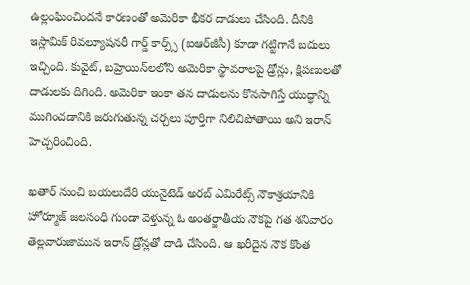ఉల్లంఘించిందనే కారణంతో అమెరికా భీకర దాడులు చేసింది. దీనికి ఇస్లామిక్ రివల్యూషనరీ గార్డ్ కార్ప్స్ (ఐఆర్‌జీసీ) కూడా గట్టిగానే బదులు ఇచ్చింది. కువైట్, బహ్రెయిన్‌లలోని అమెరికా స్థావరాలపై డ్రోన్లు, క్షిపణులతో దాడులకు దిగింది. అమెరికా ఇంకా తన దాడులను కొనసాగిస్తే యుద్ధాన్ని ముగించడానికి జరుగుతున్న చర్చలు పూర్తిగా నిలిచిపోతాయి అని ఇరాన్ హెచ్చరించింది.

ఖతార్ నుంచి బయలుదేరి యునైటెడ్ అరబ్ ఎమిరేట్స్ నౌకాశ్రయానికి హోర్మూజ్ జలసంధి గుండా వెళ్తున్న ఓ అంతర్జాతీయ నౌకపై గత శనివారం తెల్లవారుజామున ఇరాన్ డ్రోన్లతో దాడి చేసింది. ఆ ఖరీదైన నౌక కొంత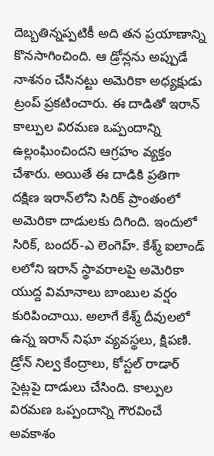దెబ్బతిన్నప్పటికీ అది తన ప్రయాణాన్ని కొనసాగించింది. ఆ డ్రోన్లను అప్పుడే నాశనం చేసినట్టు అమెరికా అధ్యక్షుడు ట్రంప్ ప్రకటించారు. ఈ దాడితో ఇరాన్ కాల్పుల విరమణ ఒప్పందాన్ని ఉల్లంఘించిందని ఆగ్రహం వ్యక్తం చేశారు. అయితే ఈ దాడికి ప్రతిగా దక్షిణ ఇరాన్‌లోని సిరిక్ ప్రాంతంలో అమెరికా దాడులకు దిగింది. ఇందులో సిరిక్, బందర్-ఎ లెంగెహ్. కేశ్మ్ ఐలాండ్ లలోని ఇరాన్ స్థావరాలపై అమెరికా యుద్ద విమానాలు బాంబుల వర్షం కురిపించాయి. అలాగే కేశ్మ్ దీవులలో ఉన్న ఇరాన్ నిఘా వ్యవస్థలు, క్షిపణి. డ్రోన్ నిల్వ కేంద్రాలు, కోస్టల్ రాడార్ సైట్లపై దాడులు చేసింది. కాల్పుల విరమణ ఒప్పందాన్ని గౌరవించే అవకాశం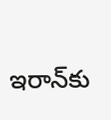ఇరాన్‌కు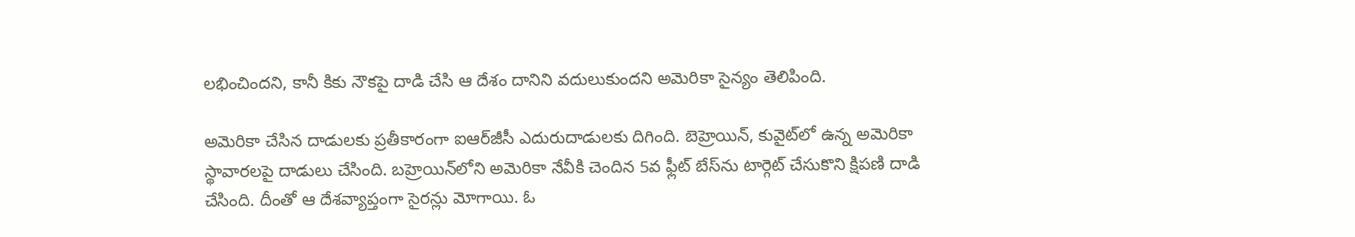లభించిందని, కానీ కికు నౌకపై దాడి చేసి ఆ దేశం దానిని వదులుకుందని అమెరికా సైన్యం తెలిపింది.

అమెరికా చేసిన దాడులకు ప్రతీకారంగా ఐఆర్‌జీసీ ఎదురుదాడులకు దిగింది. బెహ్రెయిన్, కువైట్‌లో ఉన్న అమెరికా స్థావారలపై దాడులు చేసింది. బహ్రెయిన్‌లోని అమెరికా నేవీకి చెందిన 5వ ఫ్లీట్ బేస్‌ను టార్గెట్ చేసుకొని క్షిపణి దాడి చేసింది. దీంతో ఆ దేశవ్యాప్తంగా సైరన్లు మోగాయి. ఓ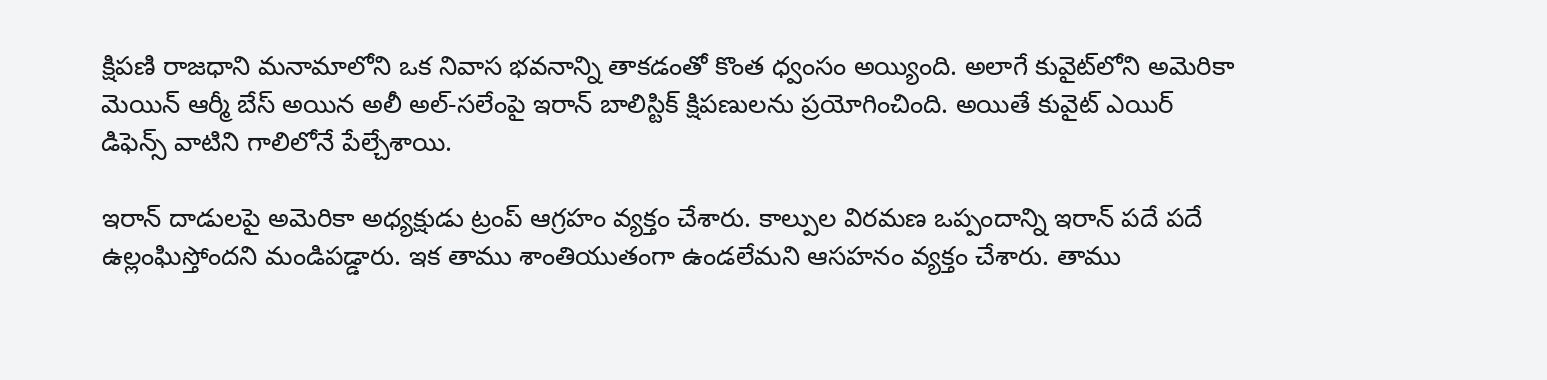క్షిపణి రాజధాని మనామాలోని ఒక నివాస భవనాన్ని తాకడంతో కొంత ధ్వంసం అయ్యింది. అలాగే కువైట్‌లోని అమెరికా మెయిన్ ఆర్మీ బేస్ అయిన అలీ అల్-సలేంపై ఇరాన్ బాలిస్టిక్ క్షిపణులను ప్రయోగించింది. అయితే కువైట్ ఎయిర్ డిఫెన్స్ వాటిని గాలిలోనే పేల్చేశాయి.

ఇరాన్ దాడులపై అమెరికా అధ్యక్షుడు ట్రంప్ ఆగ్రహం వ్యక్తం చేశారు. కాల్పుల విరమణ ఒప్పందాన్ని ఇరాన్ పదే పదే ఉల్లంఘిస్తోందని మండిపడ్డారు. ఇక తాము శాంతియుతంగా ఉండలేమని ఆసహనం వ్యక్తం చేశారు. తాము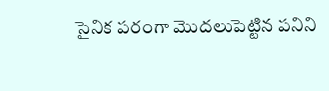సైనిక పరంగా మొదలుపెట్టిన పనిని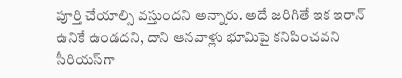పూర్తి చేయాల్సి వస్తుందని అన్నారు. అదే జరిగితే ఇక ఇరాన్ ఉనికే ఉండదని, దాని ఆనవాళ్లు భూమిపై కనిపించవని సీరియస్‌గా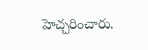హెచ్చరించారు.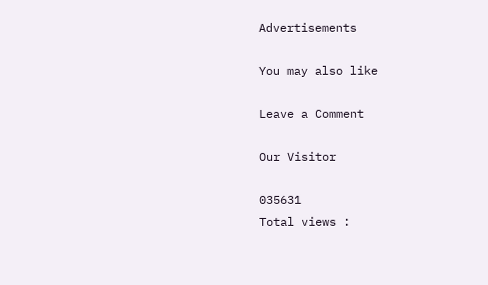Advertisements

You may also like

Leave a Comment

Our Visitor

035631
Total views :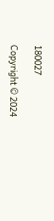180027

Copyright © 2024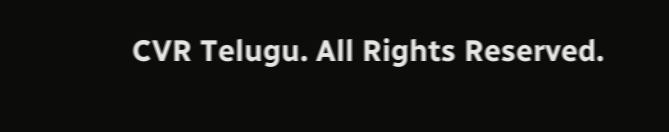CVR Telugu. All Rights Reserved.